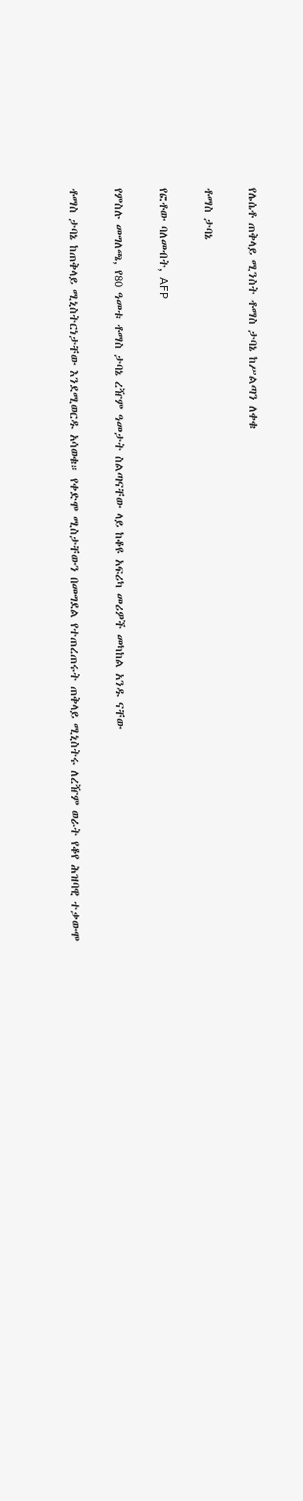የሌሴቶ ጠቅላይ ሚንስት ቶማስ ታባኔ ከሥልጣን ለቀቁ

ቶማስ ታባኔ

የፎቶው ባለመብት, AFP

የምስሉ መግለጫ, የ80 ዓመቱ ቶማስ ታባኔ ረዥም ዓመታት ስልጣናቸው ላይ ከቆዩ አፍሪካ መሪዎች መካከል አንዱ ናቸው

ቶማስ ታባኔ ከጠቅላይ ሚኒስትርነታቸው እንደሚወርዱ አሳወቁ። የቀድሞ ሚስታቸውን በመግደል የተጠረጠሩት ጠቅላይ ሚኒስትሩ ለረዥም ወራት የቆየ ሕዝባዊ ተቃውሞ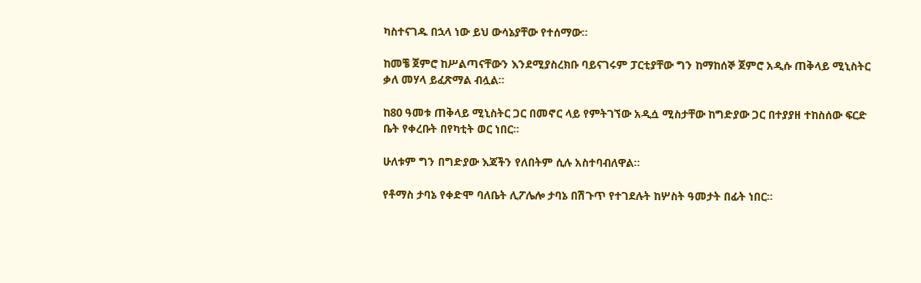ካስተናገዱ በኋላ ነው ይህ ውሳኔያቸው የተሰማው።

ከመቼ ጀምሮ ከሥልጣናቸውን እንደሚያስረክቡ ባይናገሩም ፓርቲያቸው ግን ከማከሰኞ ጀምሮ አዲሱ ጠቅላይ ሚኒስትር ቃለ መሃላ ይፈጽማል ብሏል።

ከ80 ዓመቱ ጠቅላይ ሚኒስትር ጋር በመኖር ላይ የምትገኘው አዲሷ ሚስታቸው ከግድያው ጋር በተያያዘ ተከስሰው ፍርድ ቤት የቀረቡት በየካቲት ወር ነበር።

ሁለቱም ግን በግድያው እጃችን የለበትም ሲሉ አስተባብለዋል።

የቶማስ ታባኔ የቀድሞ ባለቤት ሊፖሌሎ ታባኔ በሽጉጥ የተገደሉት ከሦስት ዓመታት በፊት ነበር።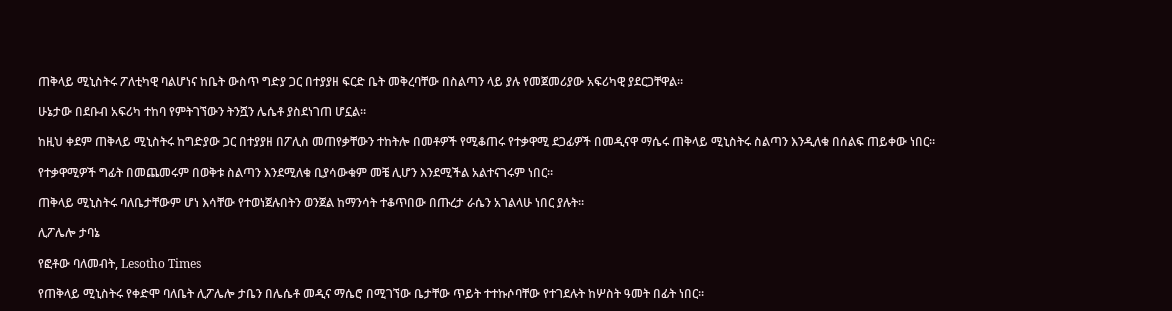ጠቅላይ ሚኒስትሩ ፖለቲካዊ ባልሆነና ከቤት ውስጥ ግድያ ጋር በተያያዘ ፍርድ ቤት መቅረባቸው በስልጣን ላይ ያሉ የመጀመሪያው አፍሪካዊ ያደርጋቸዋል።

ሁኔታው በደቡብ አፍሪካ ተከባ የምትገኘውን ትንሿን ሌሴቶ ያስደነገጠ ሆኗል።

ከዚህ ቀደም ጠቅላይ ሚኒስትሩ ከግድያው ጋር በተያያዘ በፖሊስ መጠየቃቸውን ተከትሎ በመቶዎች የሚቆጠሩ የተቃዋሚ ደጋፊዎች በመዲናዋ ማሴሩ ጠቅላይ ሚኒስትሩ ስልጣን እንዲለቁ በሰልፍ ጠይቀው ነበር።

የተቃዋሚዎች ግፊት በመጨመሩም በወቅቱ ስልጣን እንደሚለቁ ቢያሳውቁም መቼ ሊሆን እንደሚችል አልተናገሩም ነበር።

ጠቅላይ ሚኒስትሩ ባለቤታቸውም ሆነ እሳቸው የተወነጀሉበትን ወንጀል ከማንሳት ተቆጥበው በጡረታ ራሴን አገልላሁ ነበር ያሉት።

ሊፖሌሎ ታባኔ

የፎቶው ባለመብት, Lesotho Times

የጠቅላይ ሚኒስትሩ የቀድሞ ባለቤት ሊፖሌሎ ታቤን በሌሴቶ መዲና ማሴሮ በሚገኘው ቤታቸው ጥይት ተተኩሶባቸው የተገደሉት ከሦስት ዓመት በፊት ነበር።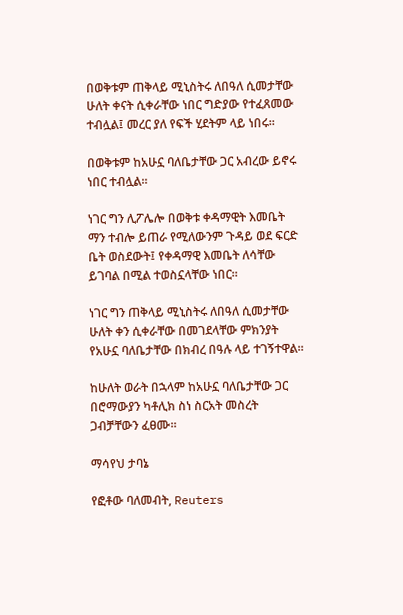በወቅቱም ጠቅላይ ሚኒስትሩ ለበዓለ ሲመታቸው ሁለት ቀናት ሲቀራቸው ነበር ግድያው የተፈጸመው ተብሏል፤ መረር ያለ የፍች ሂደትም ላይ ነበሩ።

በወቅቱም ከአሁኗ ባለቤታቸው ጋር አብረው ይኖሩ ነበር ተብሏል።

ነገር ግን ሊፖሌሎ በወቅቱ ቀዳማዊት እመቤት ማን ተብሎ ይጠራ የሚለውንም ጉዳይ ወደ ፍርድ ቤት ወስደውት፤ የቀዳማዊ እመቤት ለሳቸው ይገባል በሚል ተወስኗላቸው ነበር።

ነገር ግን ጠቅላይ ሚኒስትሩ ለበዓለ ሲመታቸው ሁለት ቀን ሲቀራቸው በመገደላቸው ምክንያት የአሁኗ ባለቤታቸው በክብረ በዓሉ ላይ ተገኝተዋል።

ከሁለት ወራት በኋላም ከአሁኗ ባለቤታቸው ጋር በሮማውያን ካቶሊክ ስነ ስርአት መስረት ጋብቻቸውን ፈፀሙ።

ማሳየህ ታባኔ

የፎቶው ባለመብት, Reuters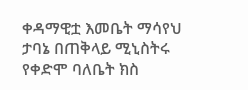ቀዳማዊቷ እመቤት ማሳየህ ታባኔ በጠቅላይ ሚኒስትሩ የቀድሞ ባለቤት ክስ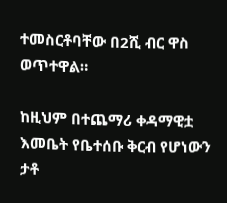ተመስርቶባቸው በ2ሺ ብር ዋስ ወጥተዋል።

ከዚህም በተጨማሪ ቀዳማዊቷ እመቤት የቤተሰቡ ቅርብ የሆነውን ታቶ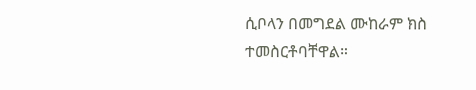ሲቦላን በመግደል ሙከራም ክስ ተመስርቶባቸዋል።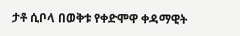ታቶ ሲቦላ በወቅቱ የቀድሞዋ ቀዳማዊት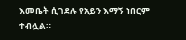እመቤት ሲገደሉ የአይን እማኝ ነበርም ተብሏል።